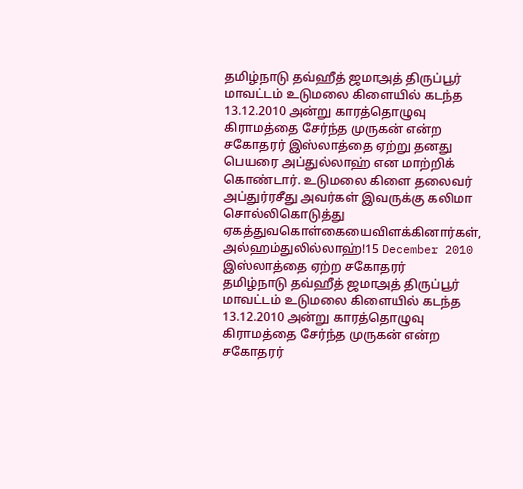தமிழ்நாடு தவ்ஹீத் ஜமாஅத் திருப்பூர் மாவட்டம் உடுமலை கிளையில் கடந்த 13.12.2010 அன்று காரத்தொழுவு கிராமத்தை சேர்ந்த முருகன் என்ற சகோதரர் இஸ்லாத்தை ஏற்று தனது பெயரை அப்துல்லாஹ் என மாற்றிக் கொண்டார். உடுமலை கிளை தலைவர் அப்துர்ரசீது அவர்கள் இவருக்கு கலிமா சொல்லிகொடுத்து ஏகத்துவகொள்கையைவிளக்கினார்கள், அல்ஹம்துலில்லாஹ்!15 December 2010
இஸ்லாத்தை ஏற்ற சகோதரர்
தமிழ்நாடு தவ்ஹீத் ஜமாஅத் திருப்பூர் மாவட்டம் உடுமலை கிளையில் கடந்த 13.12.2010 அன்று காரத்தொழுவு கிராமத்தை சேர்ந்த முருகன் என்ற சகோதரர்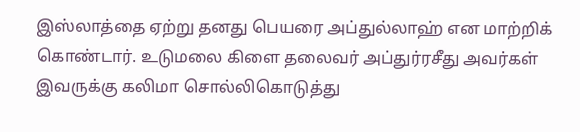இஸ்லாத்தை ஏற்று தனது பெயரை அப்துல்லாஹ் என மாற்றிக் கொண்டார். உடுமலை கிளை தலைவர் அப்துர்ரசீது அவர்கள் இவருக்கு கலிமா சொல்லிகொடுத்து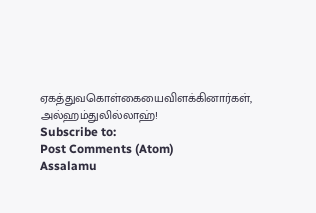ஏகத்துவகொள்கையைவிளக்கினார்கள், அல்ஹம்துலில்லாஹ்!
Subscribe to:
Post Comments (Atom)
Assalamu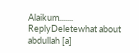Alaikum.......
ReplyDeletewhat about abdullah [a]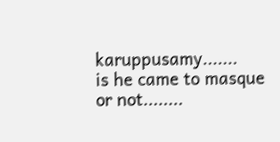karuppusamy.......
is he came to masque or not........